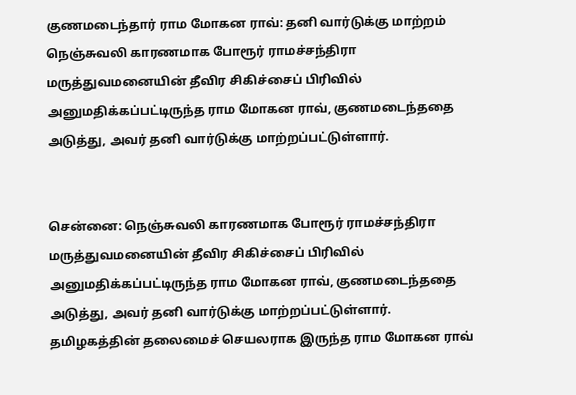குணமடைந்தார் ராம மோகன ராவ்: தனி வார்டுக்கு மாற்றம்
நெஞ்சுவலி காரணமாக போரூர் ராமச்சந்திரா மருத்துவமனையின் தீவிர சிகிச்சைப் பிரிவில் அனுமதிக்கப்பட்டிருந்த ராம மோகன ராவ், குணமடைந்ததை அடுத்து, அவர் தனி வார்டுக்கு மாற்றப்பட்டுள்ளார்.


சென்னை: நெஞ்சுவலி காரணமாக போரூர் ராமச்சந்திரா மருத்துவமனையின் தீவிர சிகிச்சைப் பிரிவில் அனுமதிக்கப்பட்டிருந்த ராம மோகன ராவ், குணமடைந்ததை அடுத்து, அவர் தனி வார்டுக்கு மாற்றப்பட்டுள்ளார்.
தமிழகத்தின் தலைமைச் செயலராக இருந்த ராம மோகன ராவ்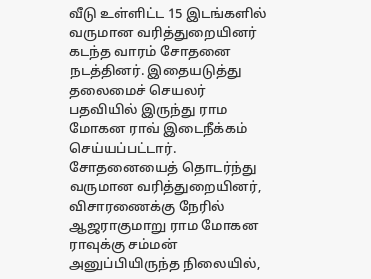வீடு உள்ளிட்ட 15 இடங்களில் வருமான வரித்துறையினர் கடந்த வாரம் சோதனை நடத்தினர். இதையடுத்து தலைமைச் செயலர் பதவியில் இருந்து ராம மோகன ராவ் இடைநீக்கம் செய்யப்பட்டார்.
சோதனையைத் தொடர்ந்து வருமான வரித்துறையினர், விசாரணைக்கு நேரில் ஆஜராகுமாறு ராம மோகன ராவுக்கு சம்மன் அனுப்பியிருந்த நிலையில்,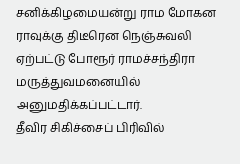சனிக்கிழமையன்று ராம மோகன ராவுக்கு திடீரென நெஞ்சுவலி ஏற்பட்டு போரூர் ராமச்சந்திரா மருத்துவமனையில் அனுமதிக்கப்பட்டார்.
தீவிர சிகிச்சைப் பிரிவில்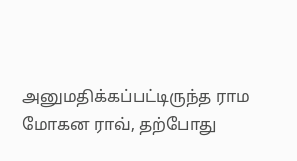அனுமதிக்கப்பட்டிருந்த ராம மோகன ராவ், தற்போது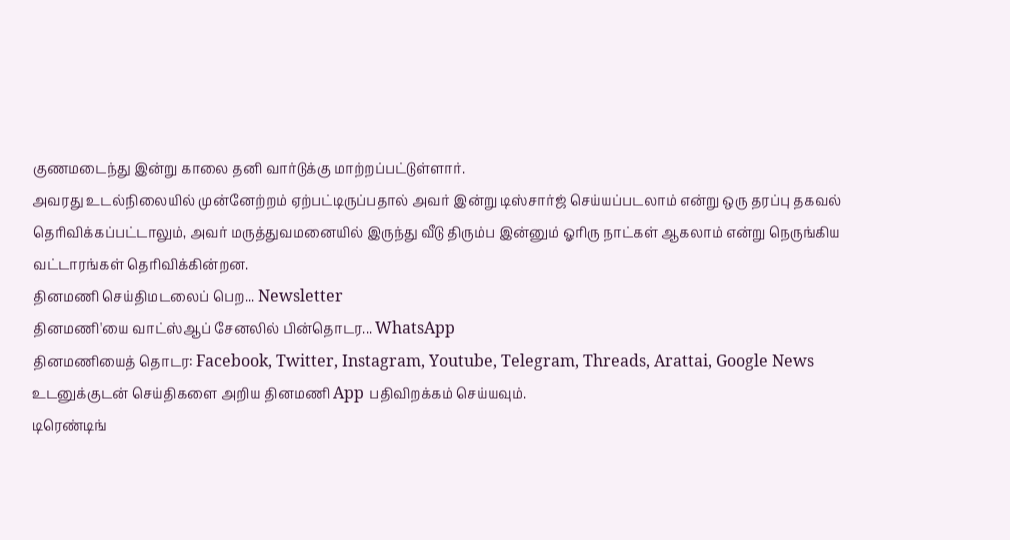குணமடைந்து இன்று காலை தனி வார்டுக்கு மாற்றப்பட்டுள்ளார்.
அவரது உடல்நிலையில் முன்னேற்றம் ஏற்பட்டிருப்பதால் அவர் இன்று டிஸ்சார்ஜ் செய்யப்படலாம் என்று ஒரு தரப்பு தகவல் தெரிவிக்கப்பட்டாலும், அவர் மருத்துவமனையில் இருந்து வீடு திரும்ப இன்னும் ஓரிரு நாட்கள் ஆகலாம் என்று நெருங்கிய வட்டாரங்கள் தெரிவிக்கின்றன.
தினமணி செய்திமடலைப் பெற... Newsletter
தினமணி'யை வாட்ஸ்ஆப் சேனலில் பின்தொடர... WhatsApp
தினமணியைத் தொடர: Facebook, Twitter, Instagram, Youtube, Telegram, Threads, Arattai, Google News
உடனுக்குடன் செய்திகளை அறிய தினமணி App பதிவிறக்கம் செய்யவும்.
டிரெண்டிங்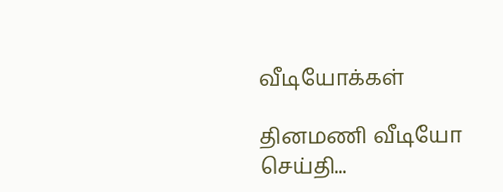வீடியோக்கள்

தினமணி வீடியோ செய்தி...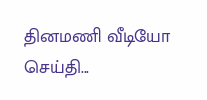தினமணி வீடியோ செய்தி...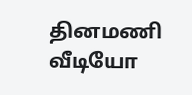தினமணி வீடியோ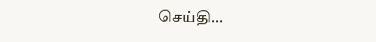செய்தி...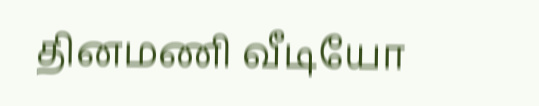தினமணி வீடியோ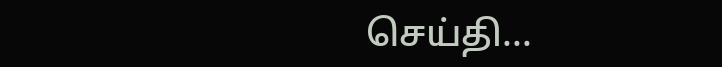செய்தி...